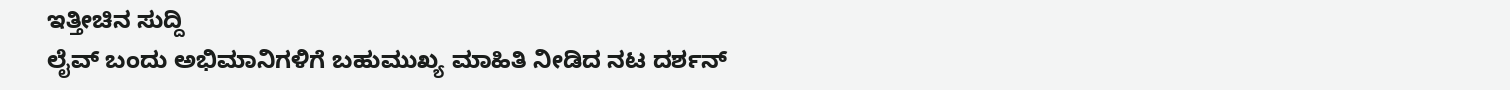ಇತ್ತೀಚಿನ ಸುದ್ದಿ
ಲೈವ್ ಬಂದು ಅಭಿಮಾನಿಗಳಿಗೆ ಬಹುಮುಖ್ಯ ಮಾಹಿತಿ ನೀಡಿದ ನಟ ದರ್ಶನ್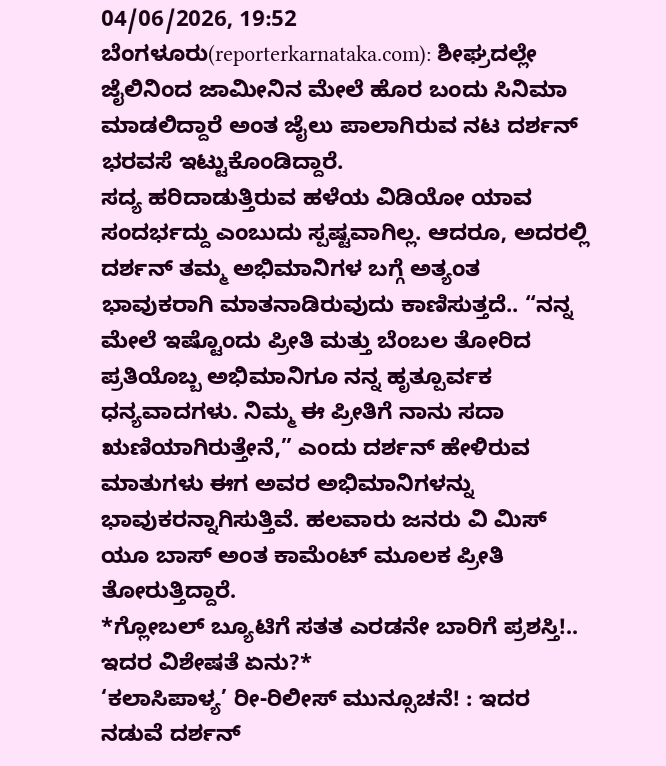04/06/2026, 19:52
ಬೆಂಗಳೂರು(reporterkarnataka.com): ಶೀಘ್ರದಲ್ಲೇ ಜೈಲಿನಿಂದ ಜಾಮೀನಿನ ಮೇಲೆ ಹೊರ ಬಂದು ಸಿನಿಮಾ ಮಾಡಲಿದ್ದಾರೆ ಅಂತ ಜೈಲು ಪಾಲಾಗಿರುವ ನಟ ದರ್ಶನ್ ಭರವಸೆ ಇಟ್ಟುಕೊಂಡಿದ್ದಾರೆ.
ಸದ್ಯ ಹರಿದಾಡುತ್ತಿರುವ ಹಳೆಯ ವಿಡಿಯೋ ಯಾವ ಸಂದರ್ಭದ್ದು ಎಂಬುದು ಸ್ಪಷ್ಟವಾಗಿಲ್ಲ. ಆದರೂ, ಅದರಲ್ಲಿ ದರ್ಶನ್ ತಮ್ಮ ಅಭಿಮಾನಿಗಳ ಬಗ್ಗೆ ಅತ್ಯಂತ ಭಾವುಕರಾಗಿ ಮಾತನಾಡಿರುವುದು ಕಾಣಿಸುತ್ತದೆ.. “ನನ್ನ ಮೇಲೆ ಇಷ್ಟೊಂದು ಪ್ರೀತಿ ಮತ್ತು ಬೆಂಬಲ ತೋರಿದ ಪ್ರತಿಯೊಬ್ಬ ಅಭಿಮಾನಿಗೂ ನನ್ನ ಹೃತ್ಪೂರ್ವಕ ಧನ್ಯವಾದಗಳು. ನಿಮ್ಮ ಈ ಪ್ರೀತಿಗೆ ನಾನು ಸದಾ ಋಣಿಯಾಗಿರುತ್ತೇನೆ,” ಎಂದು ದರ್ಶನ್ ಹೇಳಿರುವ ಮಾತುಗಳು ಈಗ ಅವರ ಅಭಿಮಾನಿಗಳನ್ನು ಭಾವುಕರನ್ನಾಗಿಸುತ್ತಿವೆ. ಹಲವಾರು ಜನರು ವಿ ಮಿಸ್ ಯೂ ಬಾಸ್ ಅಂತ ಕಾಮೆಂಟ್ ಮೂಲಕ ಪ್ರೀತಿ ತೋರುತ್ತಿದ್ದಾರೆ.
*ಗ್ಲೋಬಲ್ ಬ್ಯೂಟಿಗೆ ಸತತ ಎರಡನೇ ಬಾರಿಗೆ ಪ್ರಶಸ್ತಿ!.. ಇದರ ವಿಶೇಷತೆ ಏನು?*
‘ಕಲಾಸಿಪಾಳ್ಯ’ ರೀ-ರಿಲೀಸ್ ಮುನ್ಸೂಚನೆ! : ಇದರ ನಡುವೆ ದರ್ಶನ್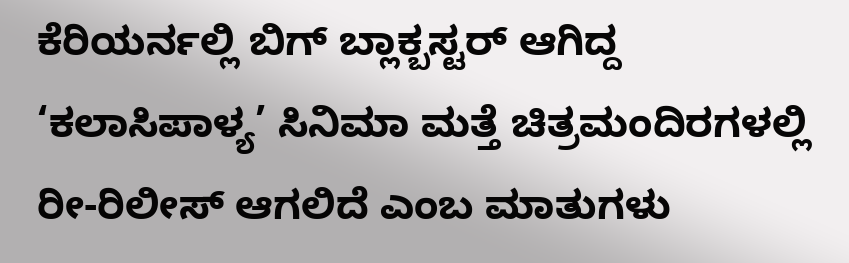ಕೆರಿಯರ್ನಲ್ಲಿ ಬಿಗ್ ಬ್ಲಾಕ್ಬಸ್ಟರ್ ಆಗಿದ್ದ ‘ಕಲಾಸಿಪಾಳ್ಯ’ ಸಿನಿಮಾ ಮತ್ತೆ ಚಿತ್ರಮಂದಿರಗಳಲ್ಲಿ ರೀ-ರಿಲೀಸ್ ಆಗಲಿದೆ ಎಂಬ ಮಾತುಗಳು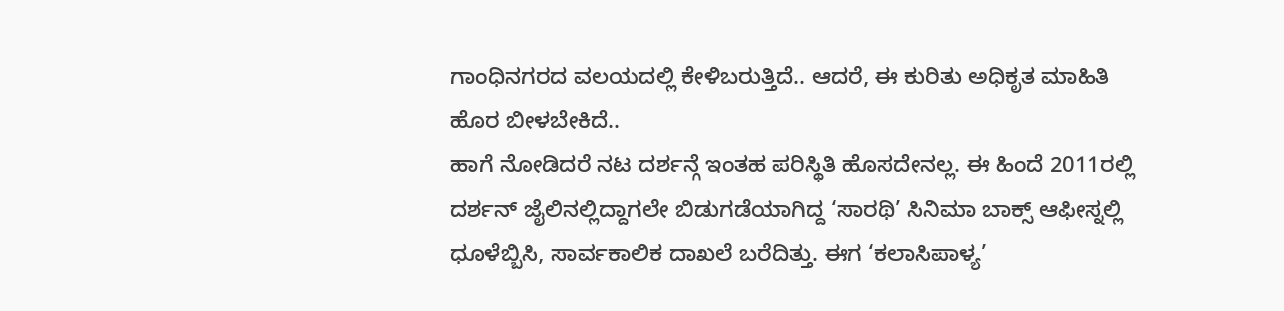ಗಾಂಧಿನಗರದ ವಲಯದಲ್ಲಿ ಕೇಳಿಬರುತ್ತಿದೆ.. ಆದರೆ, ಈ ಕುರಿತು ಅಧಿಕೃತ ಮಾಹಿತಿ ಹೊರ ಬೀಳಬೇಕಿದೆ..
ಹಾಗೆ ನೋಡಿದರೆ ನಟ ದರ್ಶನ್ಗೆ ಇಂತಹ ಪರಿಸ್ಥಿತಿ ಹೊಸದೇನಲ್ಲ. ಈ ಹಿಂದೆ 2011ರಲ್ಲಿ ದರ್ಶನ್ ಜೈಲಿನಲ್ಲಿದ್ದಾಗಲೇ ಬಿಡುಗಡೆಯಾಗಿದ್ದ ‘ಸಾರಥಿ’ ಸಿನಿಮಾ ಬಾಕ್ಸ್ ಆಫೀಸ್ನಲ್ಲಿ ಧೂಳೆಬ್ಬಿಸಿ, ಸಾರ್ವಕಾಲಿಕ ದಾಖಲೆ ಬರೆದಿತ್ತು. ಈಗ ‘ಕಲಾಸಿಪಾಳ್ಯ’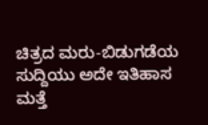ಚಿತ್ರದ ಮರು-ಬಿಡುಗಡೆಯ ಸುದ್ದಿಯು ಅದೇ ಇತಿಹಾಸ ಮತ್ತೆ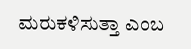ಮರುಕಳಿಸುತ್ತಾ ಎಂಬ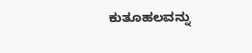ಕುತೂಹಲವನ್ನು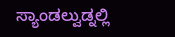ಸ್ಯಾಂಡಲ್ವುಡ್ನಲ್ಲಿ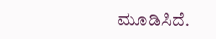ಮೂಡಿಸಿದೆ.